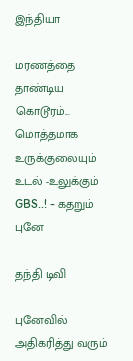இந்தியா

மரணத்தை தாண்டிய கொடூரம்... மொத்தமாக உருக்குலையும் உடல் -உலுக்கும் GBS..! - கதறும் புனே

தந்தி டிவி

புனேவில் அதிகரித்து வரும்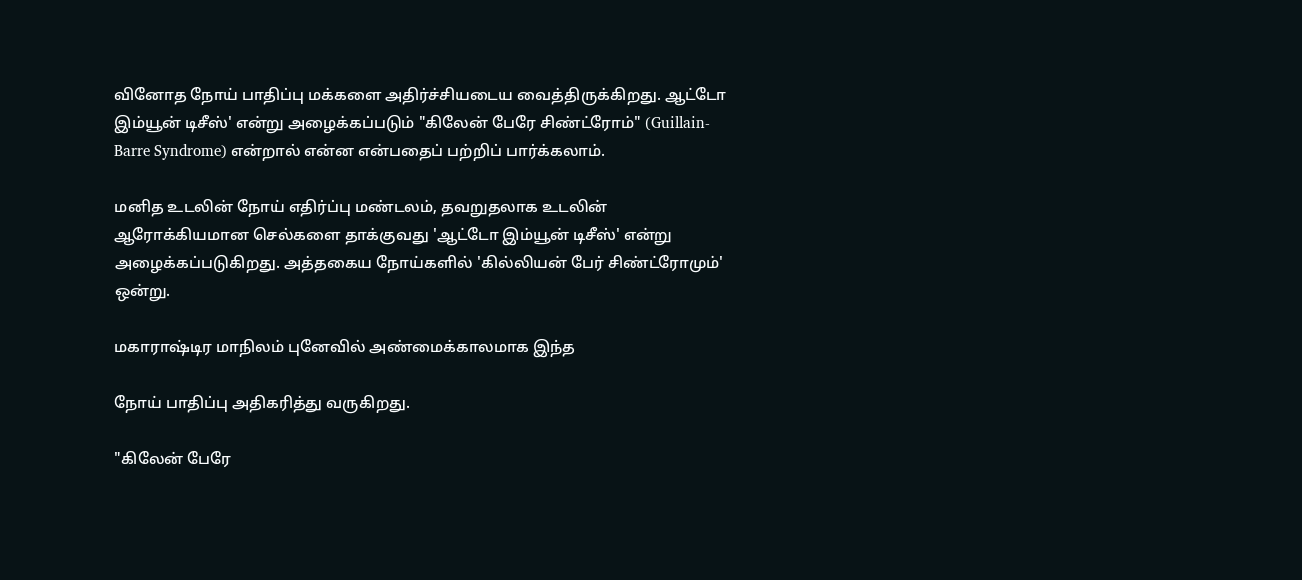வினோத நோய் பாதிப்பு மக்களை அதிர்ச்சியடைய வைத்திருக்கிறது. ஆட்டோ இம்யூன் டிசீஸ்' என்று அழைக்கப்படும் "கிலேன் பேரே சிண்ட்ரோம்" (Guillain-Barre Syndrome) என்றால் என்ன என்பதைப் பற்றிப் பார்க்கலாம்.

மனித உடலின் நோய் எதிர்ப்பு மண்டலம், தவறுதலாக உடலின் ஆரோக்கியமான செல்களை தாக்குவது 'ஆட்டோ இம்யூன் டிசீஸ்' என்று அழைக்கப்படுகிறது. அத்தகைய நோய்களில் 'கில்லியன் பேர் சிண்ட்ரோமும்' ஒன்று.

மகாராஷ்டிர மாநிலம் புனேவில் அண்மைக்காலமாக இந்த

நோய் பாதிப்பு அதிகரித்து வருகிறது.

"கிலேன் பேரே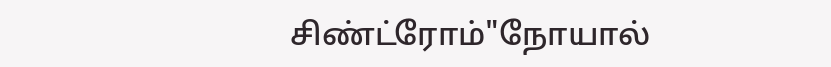சிண்ட்ரோம்"நோயால்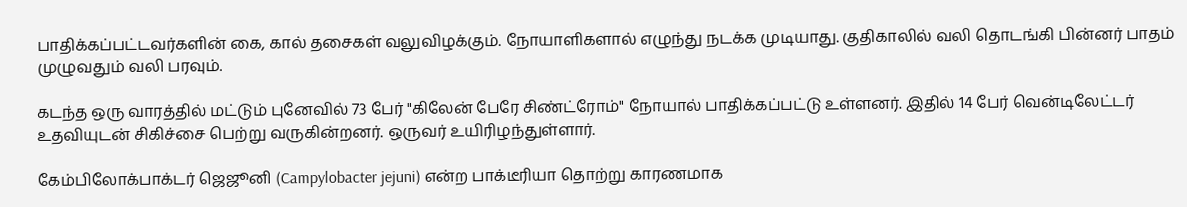பாதிக்கப்பட்டவர்களின் கை, கால் தசைகள் வலுவிழக்கும். நோயாளிகளால் எழுந்து நடக்க முடியாது. குதிகாலில் வலி தொடங்கி பின்னர் பாதம் முழுவதும் வலி பரவும்.

கடந்த ஒரு வாரத்தில் மட்டும் புனேவில் 73 பேர் "கிலேன் பேரே சிண்ட்ரோம்" நோயால் பாதிக்கப்பட்டு உள்ளனர். இதில் 14 பேர் வென்டிலேட்டர் உதவியுடன் சிகிச்சை பெற்று வருகின்றனர். ஒருவர் உயிரிழந்துள்ளார்.

கேம்பிலோக்பாக்டர் ஜெஜூனி (Campylobacter jejuni) என்ற பாக்டீரியா தொற்று காரணமாக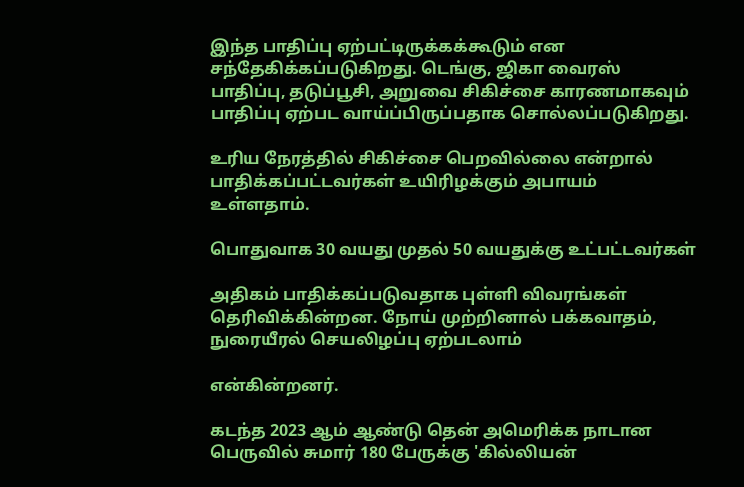இந்த பாதிப்பு ஏற்பட்டிருக்கக்கூடும் என சந்தேகிக்கப்படுகிறது. டெங்கு, ஜிகா வைரஸ் பாதிப்பு, தடுப்பூசி, அறுவை சிகிச்சை காரணமாகவும் பாதிப்பு ஏற்பட வாய்ப்பிருப்பதாக சொல்லப்படுகிறது.

உரிய நேரத்தில் சிகிச்சை பெறவில்லை என்றால் பாதிக்கப்பட்டவர்கள் உயிரிழக்கும் அபாயம் உள்ளதாம்.

பொதுவாக 30 வயது முதல் 50 வயதுக்கு உட்பட்டவர்கள்

அதிகம் பாதிக்கப்படுவதாக புள்ளி விவரங்கள் தெரிவிக்கின்றன. நோய் முற்றினால் பக்கவாதம், நுரையீரல் செயலிழப்பு ஏற்படலாம்

என்கின்றனர்.

கடந்த 2023 ஆம் ஆண்டு தென் அமெரிக்க நாடான பெருவில் சுமார் 180 பேருக்கு 'கில்லியன்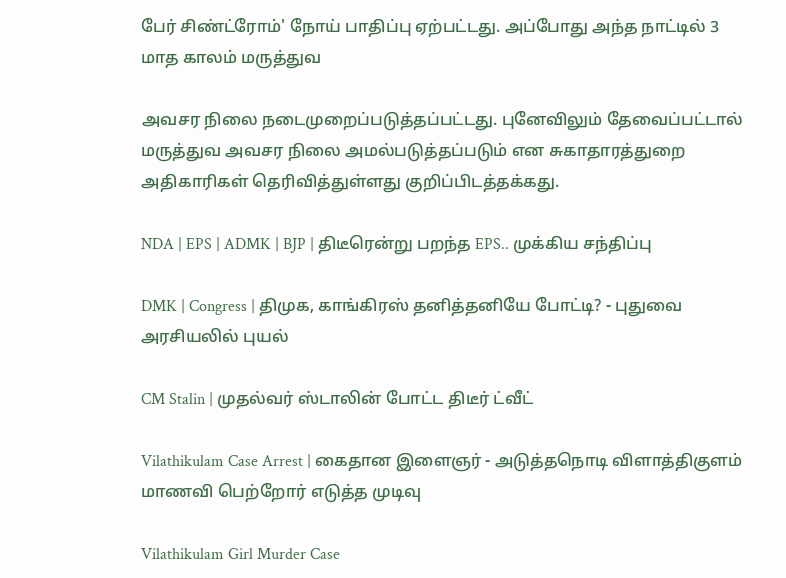பேர் சிண்ட்ரோம்' நோய் பாதிப்பு ஏற்பட்டது. அப்போது அந்த நாட்டில் 3 மாத காலம் மருத்துவ

அவசர நிலை நடைமுறைப்படுத்தப்பட்டது. புனேவிலும் தேவைப்பட்டால் மருத்துவ அவசர நிலை அமல்படுத்தப்படும் என சுகாதாரத்துறை அதிகாரிகள் தெரிவித்துள்ளது குறிப்பிடத்தக்கது.

NDA | EPS | ADMK | BJP | திடீரென்று பறந்த EPS.. முக்கிய சந்திப்பு

DMK | Congress | திமுக, காங்கிரஸ் தனித்தனியே போட்டி? - புதுவை அரசியலில் புயல்

CM Stalin | முதல்வர் ஸ்டாலின் போட்ட திடீர் ட்வீட்

Vilathikulam Case Arrest | கைதான இளைஞர் - அடுத்தநொடி விளாத்திகுளம் மாணவி பெற்றோர் எடுத்த முடிவு

Vilathikulam Girl Murder Case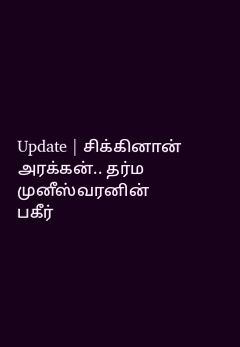Update | சிக்கினான் அரக்கன்.. தர்ம முனீஸ்வரனின் பகீர்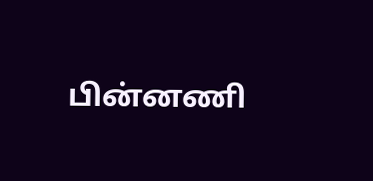பின்னணி